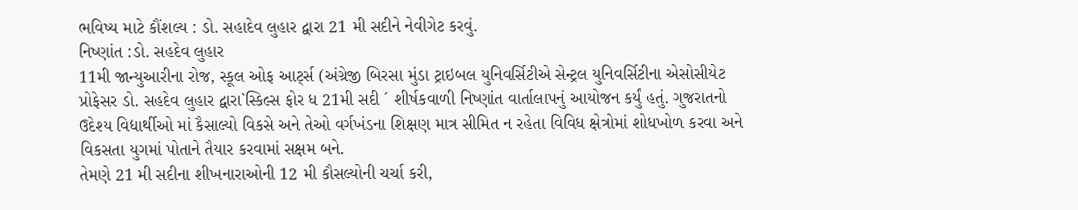ભવિષ્ય માટે કૌંશલ્ય : ડો. સહાદેવ લુહાર દ્વારા 21 મી સદીને નેવીગેટ કરવું.
નિષ્ણાંત :ડો. સહદેવ લુહાર
11મી જાન્યુઆરીના રોજ, સ્કૂલ ઓફ આર્ટ્સ (અંગ્રેજી બિરસા મુંડા ટ્રાઇબલ યુનિવર્સિટીએ સેન્ટ્રલ યુનિવર્સિટીના એસોસીયેટ પ્રોફેસર ડો. સહદેવ લુહાર દ્વારા`સ્કિલ્સ ફોર ધ 21મી સદી ´ શીર્ષકવાળી નિષ્ણાંત વાર્તાલાપનું આયોજન કર્યું હતું. ગુજરાતનો ઉદેશ્ય વિદ્યાર્થીઓ માં કૈસાલ્યો વિકસે અને તેઓ વર્ગખંડના શિક્ષણ માત્ર સીમિત ન રહેતા વિવિધ ક્ષેત્રોમાં શોધખોળ કરવા અને વિકસતા યુગમાં પોતાને તૈયાર કરવામાં સક્ષમ બને.
તેમણે 21 મી સદીના શીખનારાઓની 12 મી કૌસલ્યોની ચર્ચા કરી,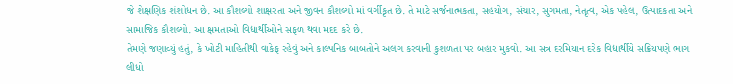જે શેક્ષણિક શંશોધન છે. આ કૌશલ્યો શાક્ષરતા અને જીવન કૌશલ્યો માં વર્ગીકૃત છે. તે માટે સર્જનાત્મકતા, સહયોગ, સંચાર, સુગમતા, નેતૃત્વ, એક પહેલ, ઉત્પાદકતા અને સામાજિક કૌશલ્યો. આ ક્ષમતાઓ વિદ્યાર્થીઓને સફળ થવા મદદ કરે છે.
તેમણે જણાવ્યું હતું, કે ખોટી માહિતીથી વાકેફ રહેવું અને કાલ્પનિક બાબતોને અલગ કરવાની કુશળતા પર બહાર મુકવો. આ સત્ર દરમિયાન દરેક વિદ્યાર્થીયે સક્રિયપણે ભાગ લીધો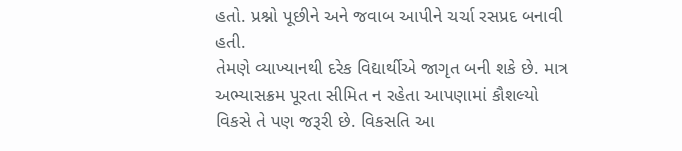હતો. પ્રશ્નો પૂછીને અને જવાબ આપીને ચર્ચા રસપ્રદ બનાવી હતી.
તેમણે વ્યાખ્યાનથી દરેક વિદ્યાર્થીએ જાગૃત બની શકે છે. માત્ર અભ્યાસક્રમ પૂરતા સીમિત ન રહેતા આપણામાં કૌશલ્યો વિકસે તે પણ જરૂરી છે. વિકસતિ આ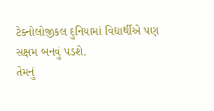ટેક્નોલોજીકલ દુનિયામાં વિદ્યાર્થીએ પણ સક્ષમ બનવું પડશે.
તેમનું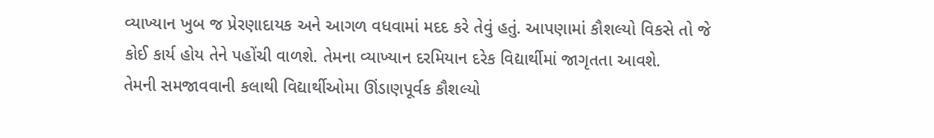વ્યાખ્યાન ખુબ જ પ્રેરણાદાયક અને આગળ વધવામાં મદદ કરે તેવું હતું. આપણામાં કૌશલ્યો વિકસે તો જે કોઈ કાર્ય હોય તેને પહોંચી વાળશે. તેમના વ્યાખ્યાન દરમિયાન દરેક વિદ્યાર્થીમાં જાગૃતતા આવશે.
તેમની સમજાવવાની કલાથી વિદ્યાર્થીઓમા ઊંડાણપૂર્વક કૌશલ્યો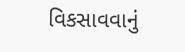વિકસાવવાનું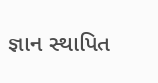જ્ઞાન સ્થાપિત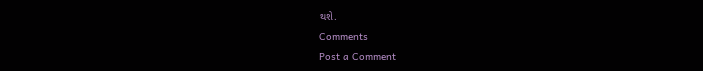થશે.
Comments
Post a Comment